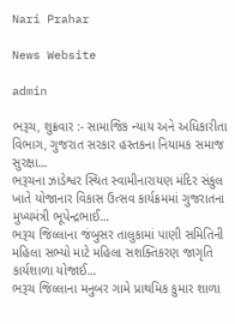Nari Prahar

News Website

admin

ભરૂચ, શુક્રવાર :- સામાજિક ન્યાય અને અધિકારીતા વિભાગ, ગુજરાત સરકાર હસ્તકના નિયામક સમાજ સુરક્ષા...
ભરૂચના ઝાડેશ્વર સ્થિત સ્વામીનારાયણ મંદિર સંકુલ ખાતે યોજાનાર વિકાસ ઉત્સવ કાર્યક્રમમાં ગુજરાતના મુખ્યમંત્રી ભૂપેન્દ્રભાઈ...
ભરૂચ જિલ્લાના જંબુસર તાલુકામાં પાણી સમિતિની મહિલા સભ્યો માટે મહિલા સશક્તિકરણ જાગૃતિ કાર્યશાળા યોજાઈ...
ભરૂચ જિલ્લાના મનુબર ગામે પ્રાથમિક કુમાર શાળા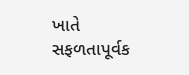ખાતે સફળતાપૂર્વક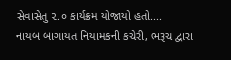સેવાસેતુ ૨.૦ કાર્યક્રમ યોજાયો હતો....
નાયબ બાગાયત નિયામકની કચેરી, ભરૂચ દ્વારા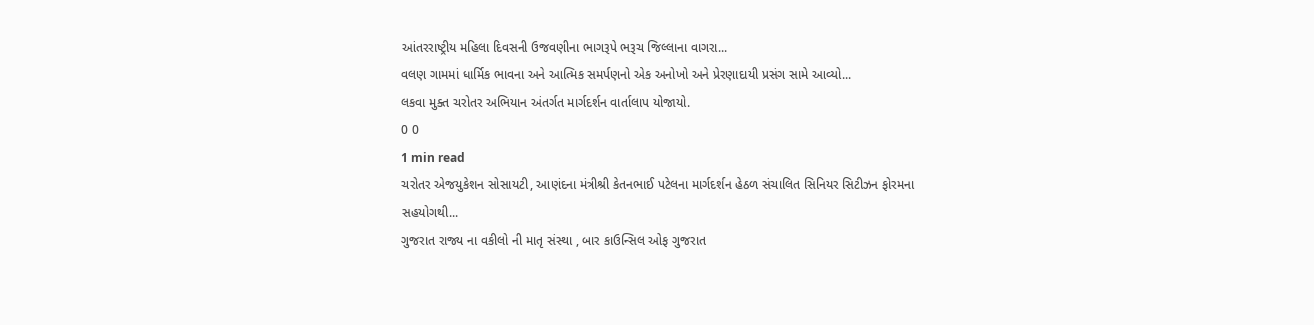આંતરરાષ્ટ્રીય મહિલા દિવસની ઉજવણીના ભાગરૂપે ભરૂચ જિલ્લાના વાગરા...
વલણ ગામમાં ધાર્મિક ભાવના અને આત્મિક સમર્પણનો એક અનોખો અને પ્રેરણાદાયી પ્રસંગ સામે આવ્યો...
લકવા મુક્ત ચરોતર અભિયાન અંતર્ગત માર્ગદર્શન વાર્તાલાપ યોજાયો.
0 0
1 min read
ચરોતર એજયુકેશન સોસાયટી, આણંદના મંત્રીશ્રી કેતનભાઈ પટેલના માર્ગદર્શન હેઠળ સંચાલિત સિનિયર સિટીઝન ફોરમના સહયોગથી...
ગુજરાત રાજ્ય ના વકીલો ની માતૃ સંસ્થા , બાર કાઉન્સિલ ઓફ ગુજરાત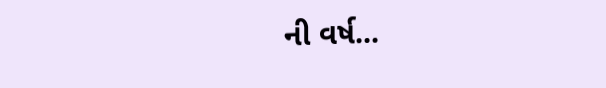ની વર્ષ...